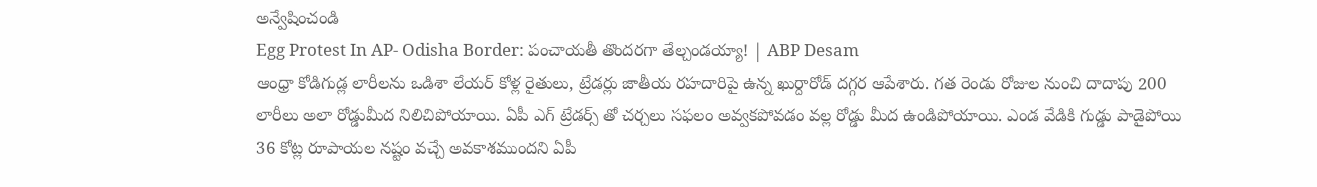అన్వేషించండి
Egg Protest In AP- Odisha Border: పంచాయతీ తొందరగా తేల్చండయ్యా! | ABP Desam
ఆంధ్రా కోడిగుడ్ల లారీలను ఒడిశా లేయర్ కోళ్ల రైతులు, ట్రేడర్లు జాతీయ రహదారిపై ఉన్న ఖుర్దారోడ్ దగ్గర ఆపేశారు. గత రెండు రోజుల నుంచి దాదాపు 200 లారీలు అలా రోడ్డుమీద నిలిచిపోయాయి. ఏపీ ఎగ్ ట్రేడర్స్ తో చర్చలు సఫలం అవ్వకపోవడం వల్ల రోడ్డు మీద ఉండిపోయాయి. ఎండ వేడికి గుడ్డు పాడైపోయి 36 కోట్ల రూపాయల నష్టం వచ్చే అవకాశముందని ఏపీ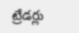ట్రేడర్లు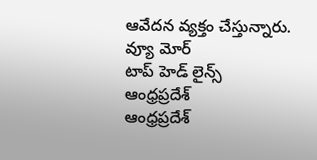ఆవేదన వ్యక్తం చేస్తున్నారు.
వ్యూ మోర్
టాప్ హెడ్ లైన్స్
ఆంధ్రప్రదేశ్
ఆంధ్రప్రదేశ్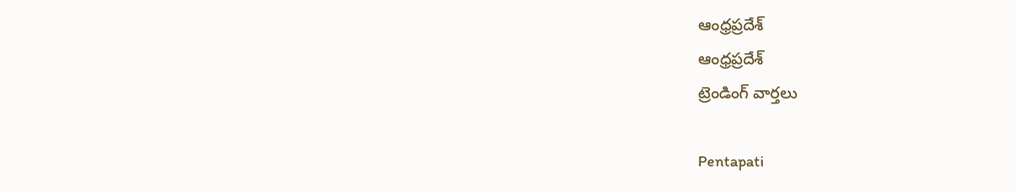ఆంధ్రప్రదేశ్
ఆంధ్రప్రదేశ్
ట్రెండింగ్ వార్తలు

Pentapati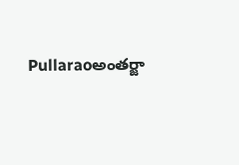Pullaraoఅంతర్జా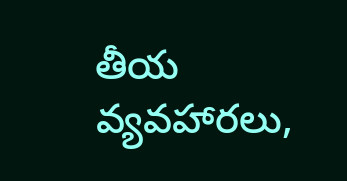తీయ వ్యవహారలు,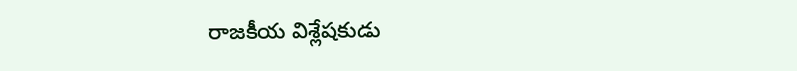రాజకీయ విశ్లేషకుడు